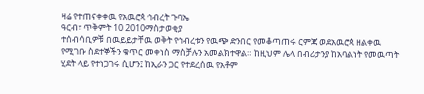ዛሬ የተጠናቀቀዉ የአዉሮጳ ኅብረት ጉባኤ
ዓርብ፣ ጥቅምት 10 2010ማስታወቂያ
ተሰብሳቢዎቹ በዉይይታቸዉ ወቅት የኅብረቱን የዉጭ ድንበር የመቆጣጠሩ ርምጃ ወደአዉሮጳ ዘልቀዉ የሚገቡ ስደተኞችን ቁጥር መቀነስ ማስቻሉን አመልክተዋል። ከዚህም ሌላ በብሪታንያ ከአባልነት የመዉጣት ሂደት ላይ የተነጋገሩ ሲሆን፤ ከኢራን ጋር የተደረሰዉ የአቶም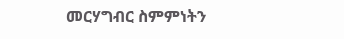መርሃግብር ስምምነትን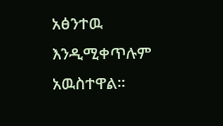አፅንተዉ እንዲሚቀጥሉም አዉስተዋል።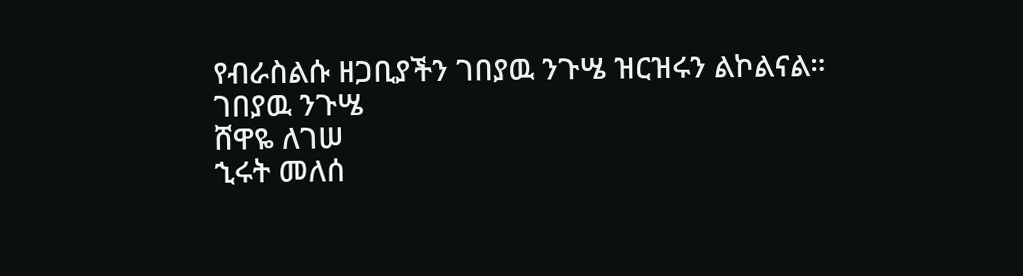የብራስልሱ ዘጋቢያችን ገበያዉ ንጉሤ ዝርዝሩን ልኮልናል።
ገበያዉ ንጉሤ
ሸዋዬ ለገሠ
ኂሩት መለሰ